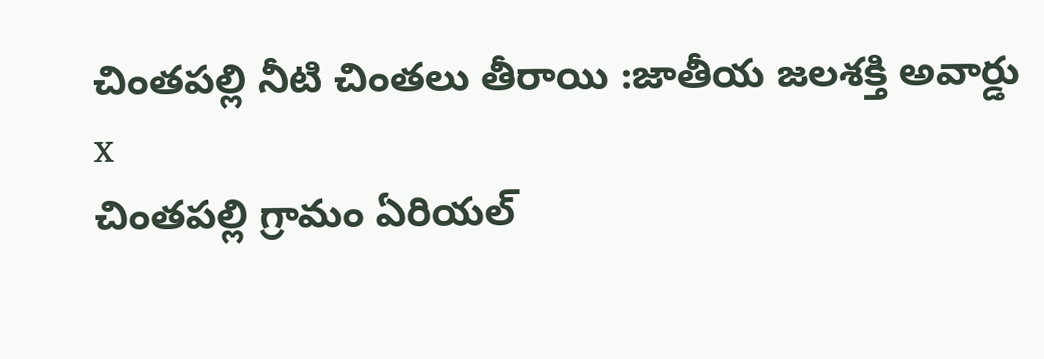చింతపల్లి నీటి చింతలు తీరాయి :జాతీయ జలశక్తి అవార్డు
x
చింతపల్లి గ్రామం ఏరియల్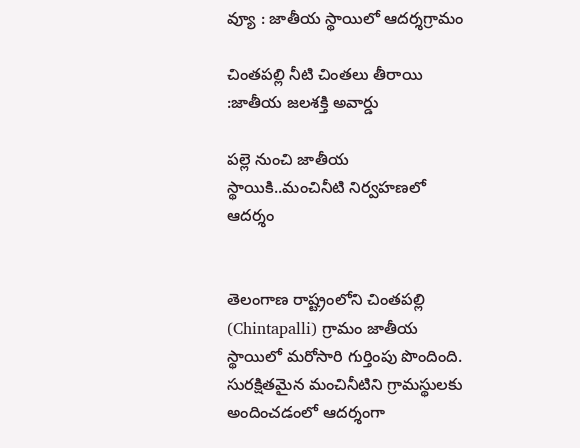వ్యూ : జాతీయ స్థాయిలో ఆదర్శగ్రామం

చింతపల్లి నీటి చింతలు తీరాయి :జాతీయ జలశక్తి అవార్డు

పల్లె నుంచి జాతీయ స్థాయికి..మంచినీటి నిర్వహణలో ఆదర్శం


తెలంగాణ రాష్ట్రంలోని చింతపల్లి (Chintapalli) గ్రామం జాతీయ స్థాయిలో మరోసారి గుర్తింపు పొందింది. సురక్షితమైన మంచినీటిని గ్రామస్థులకు అందించడంలో ఆదర్శంగా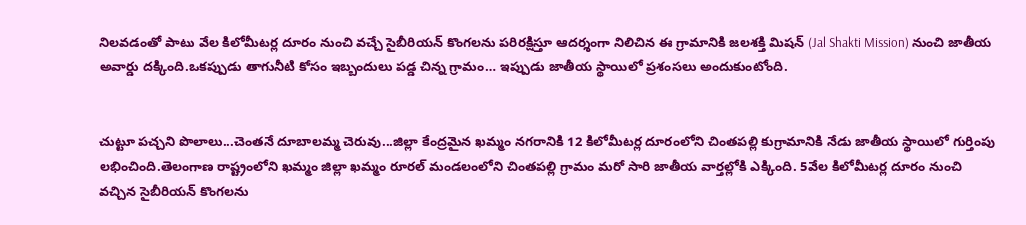నిలవడంతో పాటు వేల కిలోమీటర్ల దూరం నుంచి వచ్చే సైబీరియన్ కొంగలను పరిరక్షిస్తూ ఆదర్శంగా నిలిచిన ఈ గ్రామానికి జలశక్తి మిషన్ (Jal Shakti Mission) నుంచి జాతీయ అవార్డు దక్కింది.ఒకప్పుడు తాగునీటి కోసం ఇబ్బందులు పడ్డ చిన్న గ్రామం… ఇప్పుడు జాతీయ స్థాయిలో ప్రశంసలు అందుకుంటోంది.


చుట్టూ పచ్చని పొలాలు...చెంతనే దూబాలమ్మ చెరువు...జిల్లా కేంద్రమైన ఖమ్మం నగరానికి 12 కిలోమీటర్ల దూరంలోని చింతపల్లి కుగ్రామానికి నేడు జాతీయ స్థాయిలో గుర్తింపు లభించింది.తెలంగాణ రాష్ట్రంలోని ఖమ్మం జిల్లా ఖమ్మం రూరల్ మండలంలోని చింతపల్లి గ్రామం మరో సారి జాతీయ వార్తల్లోకి ఎక్కింది. 5వేల కిలోమీటర్ల దూరం నుంచి వచ్చిన సైబీరియన్ కొంగలను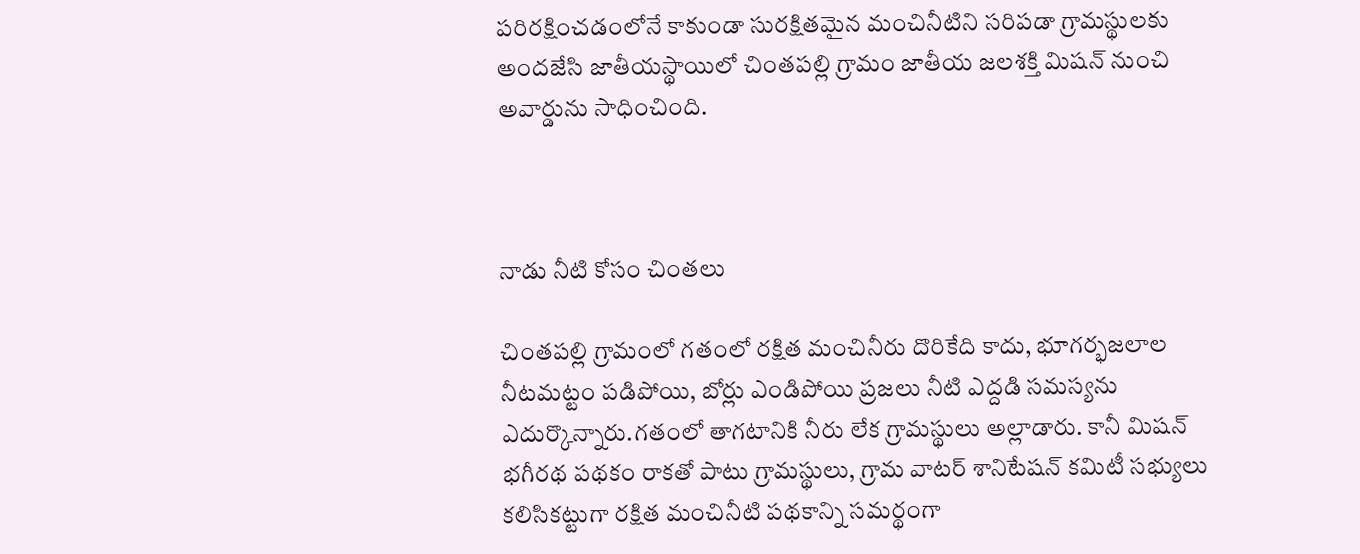పరిరక్షించడంలోనే కాకుండా సురక్షితమైన మంచినీటిని సరిపడా గ్రామస్థులకు అందజేసి జాతీయస్థాయిలో చింతపల్లి గ్రామం జాతీయ జలశక్తి మిషన్ నుంచి అవార్డును సాధించింది.



నాడు నీటి కోసం చింతలు

చింతపల్లి గ్రామంలో గతంలో రక్షిత మంచినీరు దొరికేది కాదు, భూగర్భజలాల నీటమట్టం పడిపోయి, బోర్లు ఎండిపోయి ప్రజలు నీటి ఎద్దడి సమస్యను ఎదుర్కొన్నారు.గతంలో తాగటానికి నీరు లేక గ్రామస్థులు అల్లాడారు. కానీ మిషన్ భగీరథ పథకం రాకతో పాటు గ్రామస్థులు, గ్రామ వాటర్ శానిటేషన్ కమిటీ సభ్యులు కలిసికట్టుగా రక్షిత మంచినీటి పథకాన్ని సమర్థంగా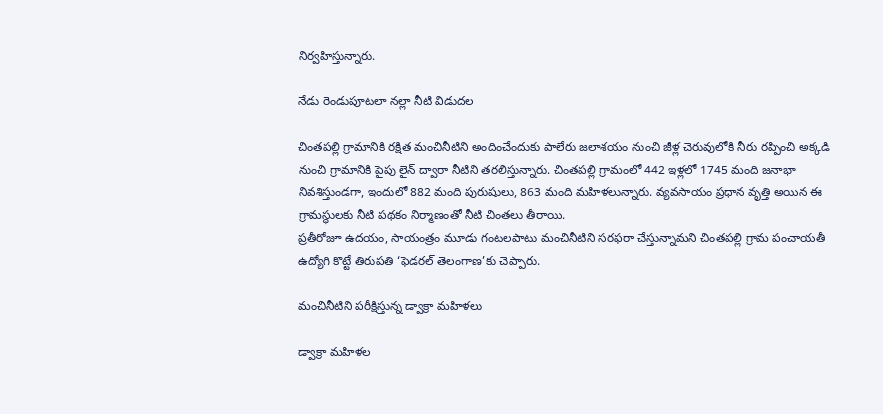నిర్వహిస్తున్నారు.

నేడు రెండుపూటలా నల్లా నీటి విడుదల

చింతపల్లి గ్రామానికి రక్షిత మంచినీటిని అందించేందుకు పాలేరు జలాశయం నుంచి జీళ్ల చెరువులోకి నీరు రప్పించి అక్కడి నుంచి గ్రామానికి పైపు లైన్ ద్వారా నీటిని తరలిస్తున్నారు. చింతపల్లి గ్రామంలో 442 ఇళ్లలో 1745 మంది జనాభా నివశిస్తుండగా, ఇందులో 882 మంది పురుషులు, 863 మంది మహిళలున్నారు. వ్యవసాయం ప్రధాన వృత్తి అయిన ఈ గ్రామస్థులకు నీటి పథకం నిర్మాణంతో నీటి చింతలు తీరాయి.
ప్రతీరోజూ ఉదయం, సాయంత్రం మూడు గంటలపాటు మంచినీటిని సరఫరా చేస్తున్నామని చింతపల్లి గ్రామ పంచాయతీ ఉద్యోగి కొట్టే తిరుపతి ‘ఫెడరల్ తెలంగాణ’కు చెప్పారు.

మంచినీటిని పరీక్షిస్తున్న డ్వాక్రా మహిళలు

డ్వాక్రా మహిళల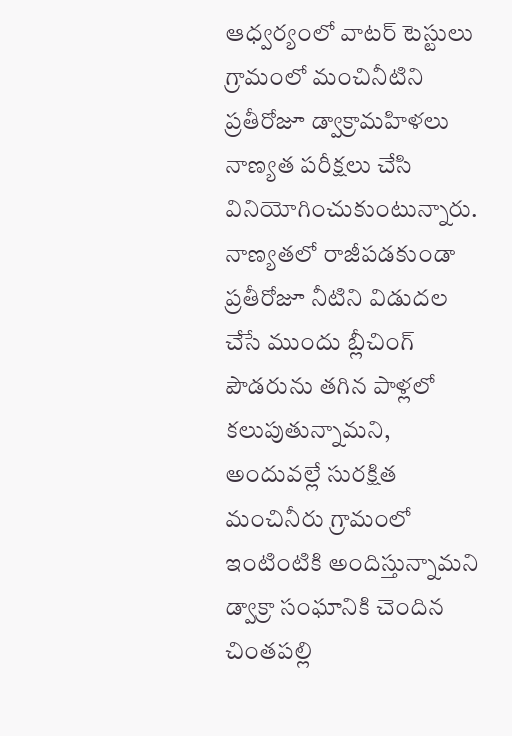ఆధ్వర్యంలో వాటర్ టెస్టులు
గ్రామంలో మంచినీటిని ప్రతీరోజూ డ్వాక్రామహిళలు నాణ్యత పరీక్షలు చేసి వినియోగించుకుంటున్నారు. నాణ్యతలో రాజీపడకుండా ప్రతీరోజూ నీటిని విడుదల చేసే ముందు బ్లీచింగ్ పౌడరును తగిన పాళ్లలో కలుపుతున్నామని, అందువల్లే సురక్షిత మంచినీరు గ్రామంలో ఇంటింటికి అందిస్తున్నామని డ్వాక్రా సంఘానికి చెందిన చింతపల్లి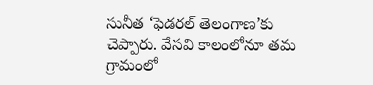సునీత ‘ఫెడరల్ తెలంగాణ’కు చెప్పారు. వేసవి కాలంలోనూ తమ గ్రామంలో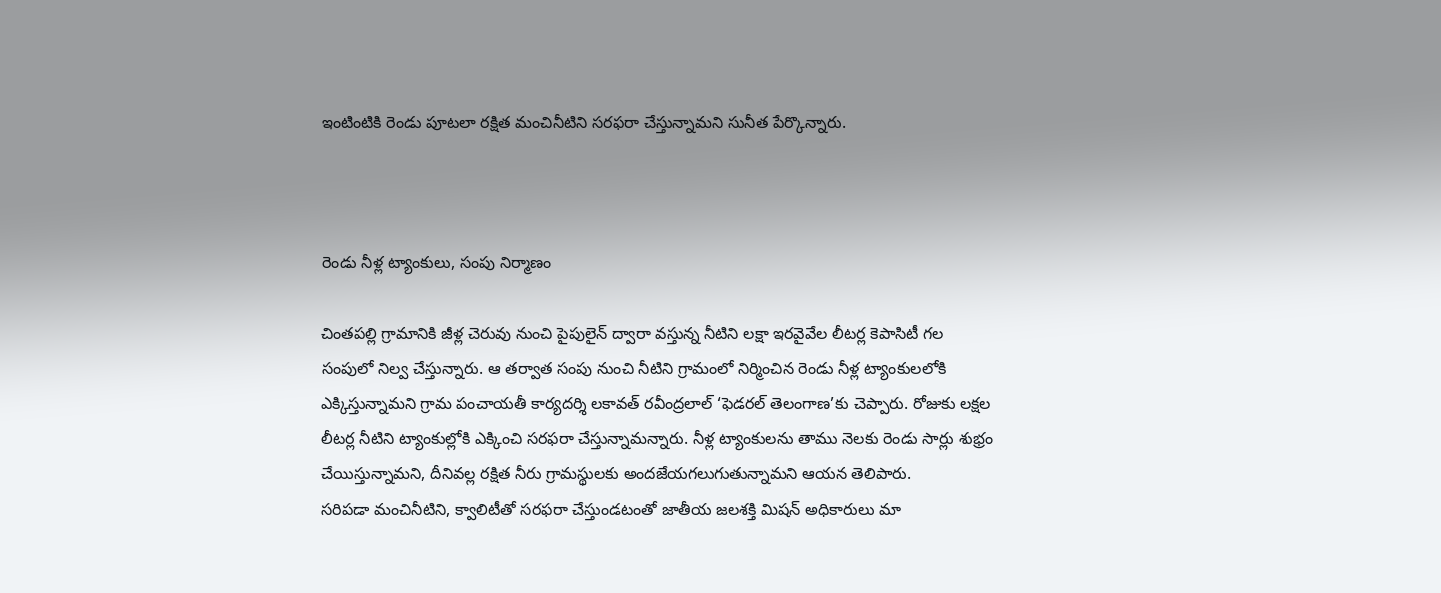ఇంటింటికి రెండు పూటలా రక్షిత మంచినీటిని సరఫరా చేస్తున్నామని సునీత పేర్కొన్నారు.



రెండు నీళ్ల ట్యాంకులు, సంపు నిర్మాణం

చింతపల్లి గ్రామానికి జీళ్ల చెరువు నుంచి పైపులైన్ ద్వారా వస్తున్న నీటిని లక్షా ఇరవైవేల లీటర్ల కెపాసిటీ గల సంపులో నిల్వ చేస్తున్నారు. ఆ తర్వాత సంపు నుంచి నీటిని గ్రామంలో నిర్మించిన రెండు నీళ్ల ట్యాంకులలోకి ఎక్కిస్తున్నామని గ్రామ పంచాయతీ కార్యదర్శి లకావత్ రవీంద్రలాల్ ‘ఫెడరల్ తెలంగాణ’కు చెప్పారు. రోజుకు లక్షల లీటర్ల నీటిని ట్యాంకుల్లోకి ఎక్కించి సరఫరా చేస్తున్నామన్నారు. నీళ్ల ట్యాంకులను తాము నెలకు రెండు సార్లు శుభ్రం చేయిస్తున్నామని, దీనివల్ల రక్షిత నీరు గ్రామస్థులకు అందజేయగలుగుతున్నామని ఆయన తెలిపారు.
సరిపడా మంచినీటిని, క్వాలిటీతో సరఫరా చేస్తుండటంతో జాతీయ జలశక్తి మిషన్ అధికారులు మా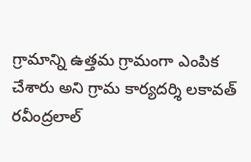గ్రామాన్ని ఉత్తమ గ్రామంగా ఎంపిక చేశారు అని గ్రామ కార్యదర్శి లకావత్ రవీంద్రలాల్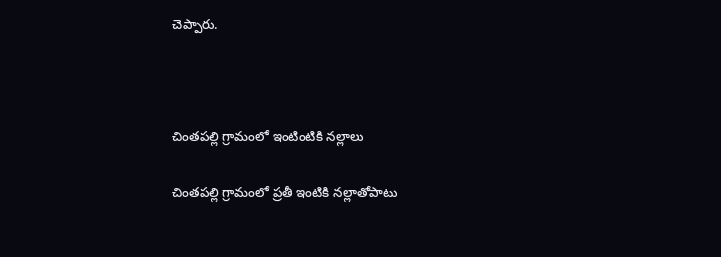చెప్పారు.



చింతపల్లి గ్రామంలో ఇంటింటికి నల్లాలు

చింతపల్లి గ్రామంలో ప్రతీ ఇంటికి నల్లాతోపాటు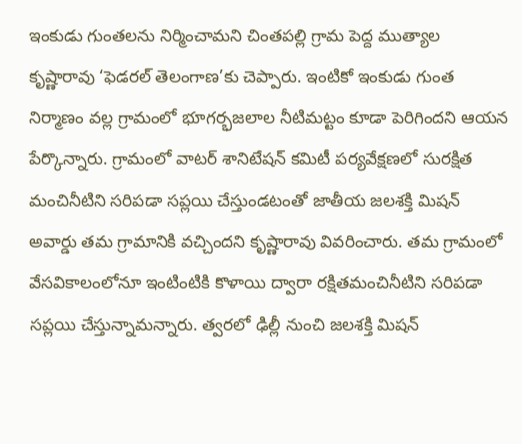ఇంకుడు గుంతలను నిర్మించామని చింతపల్లి గ్రామ పెద్ద ముత్యాల కృష్ణారావు ‘ఫెడరల్ తెలంగాణ’కు చెప్పారు. ఇంటికో ఇంకుడు గుంత నిర్మాణం వల్ల గ్రామంలో భూగర్భజలాల నీటిమట్టం కూడా పెరిగిందని ఆయన పేర్కొన్నారు. గ్రామంలో వాటర్ శానిటేషన్ కమిటీ పర్యవేక్షణలో సురక్షిత మంచినీటిని సరిపడా సప్లయి చేస్తుండటంతో జాతీయ జలశక్తి మిషన్ అవార్డు తమ గ్రామానికి వచ్చిందని కృష్ణారావు వివరించారు. తమ గ్రామంలో వేసవికాలంలోనూ ఇంటింటికి కొళాయి ద్వారా రక్షితమంచినీటిని సరిపడా సప్లయి చేస్తున్నామన్నారు. త్వరలో ఢిల్లీ నుంచి జలశక్తి మిషన్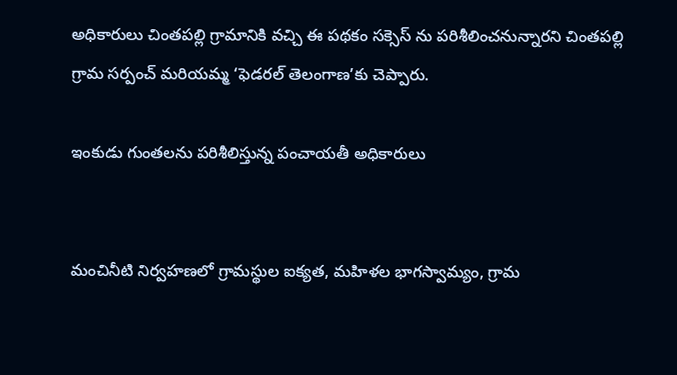అధికారులు చింతపల్లి గ్రామానికి వచ్చి ఈ పథకం సక్సెస్ ను పరిశీలించనున్నారని చింతపల్లి గ్రామ సర్పంచ్ మరియమ్మ ‘ఫెడరల్ తెలంగాణ’కు చెప్పారు.

ఇంకుడు గుంతలను పరిశీలిస్తున్న పంచాయతీ అధికారులు


మంచినీటి నిర్వహణలో గ్రామస్థుల ఐక్యత, మహిళల భాగస్వామ్యం, గ్రామ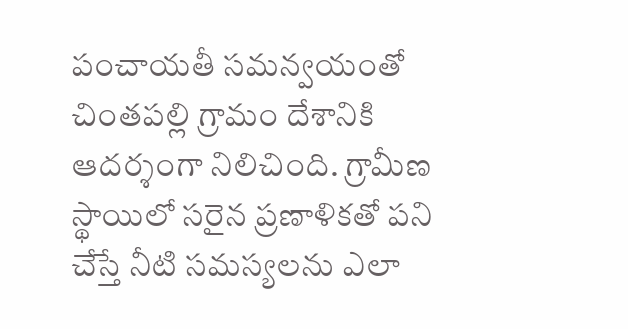పంచాయతీ సమన్వయంతో చింతపల్లి గ్రామం దేశానికి ఆదర్శంగా నిలిచింది. గ్రామీణ స్థాయిలో సరైన ప్రణాళికతో పని చేస్తే నీటి సమస్యలను ఎలా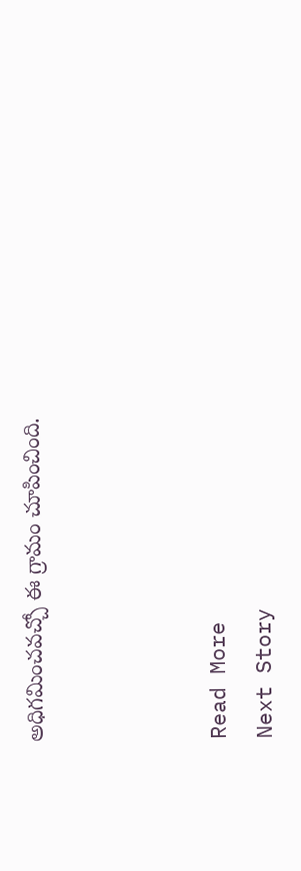అధిగమించవచ్చో ఈ గ్రామం చూపించింది.



Read More
Next Story